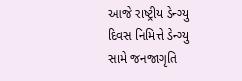આજે રાષ્ટ્રીય ડેન્ગ્યુ દિવસ નિમિત્તે ડેન્ગ્યુ સામે જનજાગૃતિ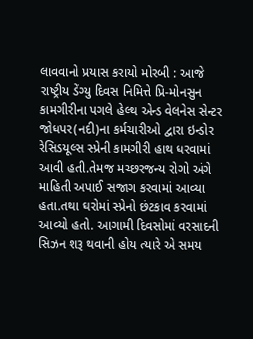લાવવાનો પ્રયાસ કરાયો મોરબી : આજે રાષ્ટ્રીય ડેંગ્યુ દિવસ નિમિત્તે પ્રિ-મોનસુન કામગીરીના પગલે હેલ્થ એન્ડ વેલનેસ સેન્ટર જોધપર(નદી)ના કર્મચારીઓ દ્વારા ઇન્ડોર રેસિડયૂલ્સ સ્પ્રેની કામગીરી હાથ ધરવામાં આવી હતી.તેમજ મચ્છરજન્ય રોગો અંગે માહિતી અપાઈ સજાગ કરવામાં આવ્યા હતા.તથા ઘરોમાં સ્પ્રેનો છંટકાવ કરવામાં આવ્યો હતો. આગામી દિવસોમાં વરસાદની સિઝન શરૂ થવાની હોય ત્યારે એ સમય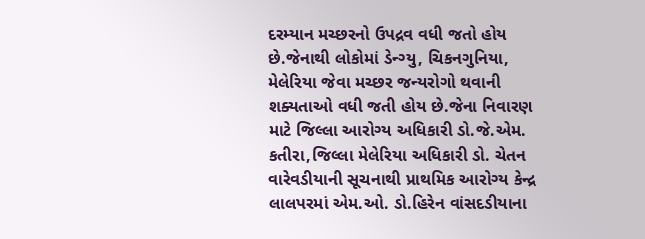દરમ્યાન મચ્છરનો ઉપદ્રવ વધી જતો હોય છે.જેનાથી લોકોમાં ડેન્ગ્યુ, ચિકનગુનિયા, મેલેરિયા જેવા મચ્છર જન્યરોગો થવાની શક્યતાઓ વધી જતી હોય છે.જેના નિવારણ માટે જિલ્લા આરોગ્ય અધિકારી ડો.જે.એમ. કતીરા,જિલ્લા મેલેરિયા અધિકારી ડો. ચેતન વારેવડીયાની સૂચનાથી પ્રાથમિક આરોગ્ય કેન્દ્ર લાલપરમાં એમ.ઓ. ડો.હિરેન વાંસદડીયાના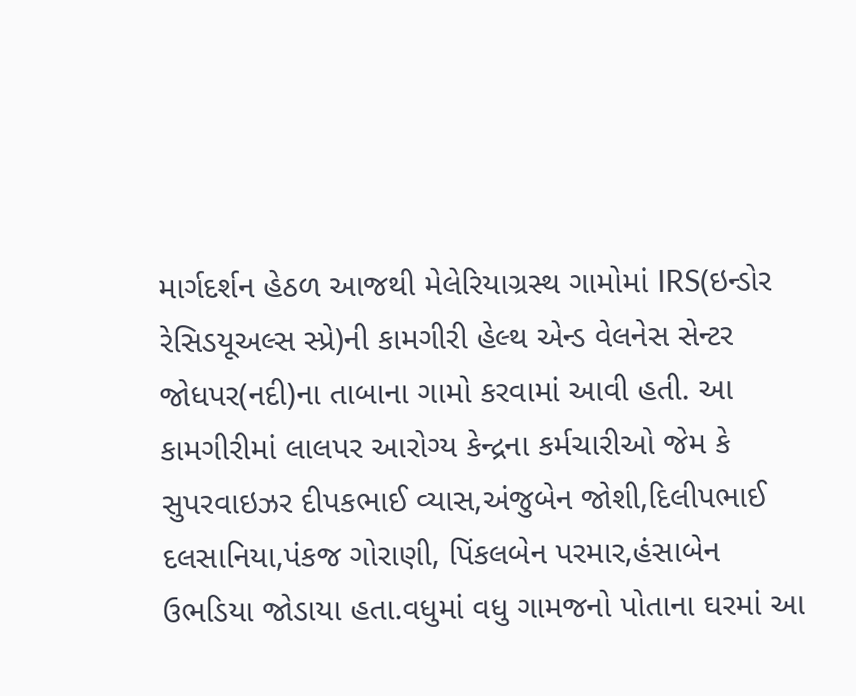માર્ગદર્શન હેઠળ આજથી મેલેરિયાગ્રસ્થ ગામોમાં IRS(ઇન્ડોર રેસિડયૂઅલ્સ સ્પ્રે)ની કામગીરી હેલ્થ એન્ડ વેલનેસ સેન્ટર જોધપર(નદી)ના તાબાના ગામો કરવામાં આવી હતી. આ કામગીરીમાં લાલપર આરોગ્ય કેન્દ્રના કર્મચારીઓ જેમ કે સુપરવાઇઝર દીપકભાઈ વ્યાસ,અંજુબેન જોશી,દિલીપભાઈ દલસાનિયા,પંકજ ગોરાણી, પિંકલબેન પરમાર,હંસાબેન ઉભડિયા જોડાયા હતા.વધુમાં વધુ ગામજનો પોતાના ઘરમાં આ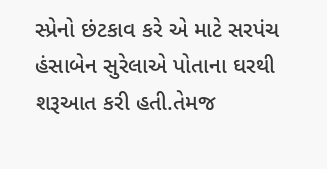સ્પ્રેનો છંટકાવ કરે એ માટે સરપંચ હંસાબેન સુરેલાએ પોતાના ઘરથી શરૂઆત કરી હતી.તેમજ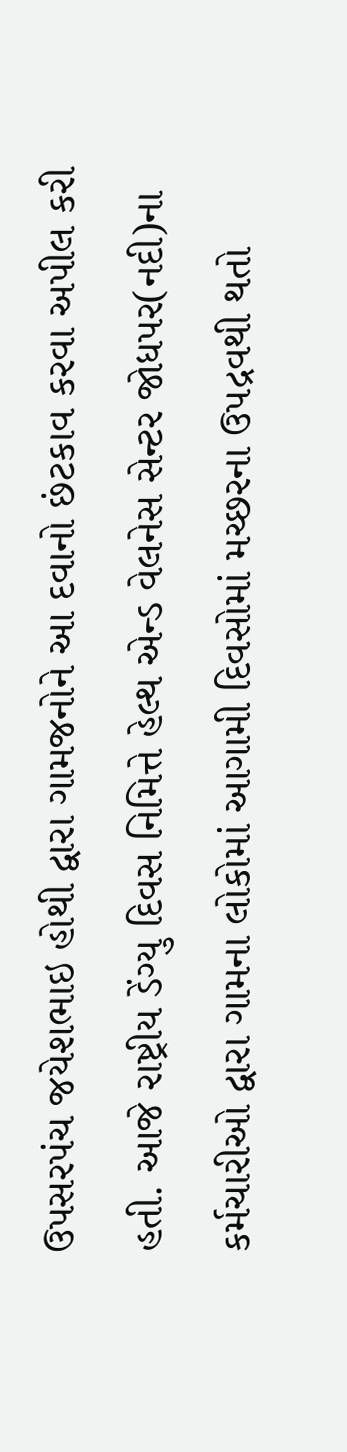ઉપસરપંચ જયેશભાઇ હોથી દ્વારા ગામજનોને આ દવાનો છંટકાવ કરવા અપીલ કરી હતી. આજે રાષ્ટ્રીય ડેંગ્યુ દિવસ નિમિત્તે હેલ્થ એન્ડ વેલનેસ સેન્ટર જોધપર(નદી)ના કર્મચારીઓ દ્વારા ગામના લોકોમાં આગામી દિવસોમાં મચ્છરના ઉપદ્રવથી થતો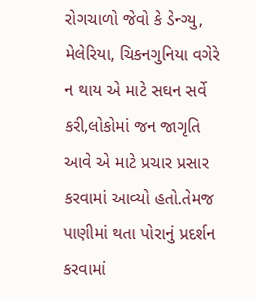રોગચાળો જેવો કે ડેન્ગ્યુ, મેલેરિયા, ચિકનગુનિયા વગેરે ન થાય એ માટે સઘન સર્વે કરી,લોકોમાં જન જાગૃતિ આવે એ માટે પ્રચાર પ્રસાર કરવામાં આવ્યો હતો.તેમજ પાણીમાં થતા પોરાનું પ્રદર્શન કરવામાં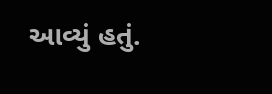આવ્યું હતું.